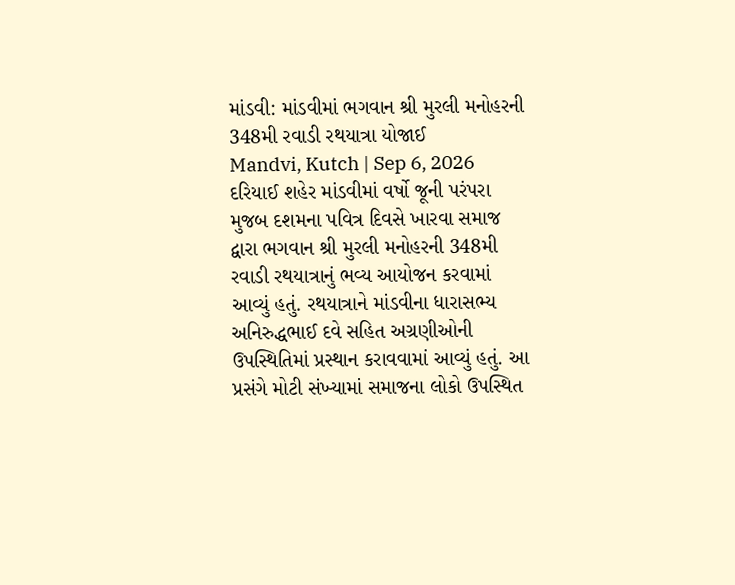માંડવી: માંડવીમાં ભગવાન શ્રી મુરલી મનોહરની 348મી રવાડી રથયાત્રા યોજાઈ
Mandvi, Kutch | Sep 6, 2026 દરિયાઈ શહેર માંડવીમાં વર્ષો જૂની પરંપરા મુજબ દશમના પવિત્ર દિવસે ખારવા સમાજ દ્વારા ભગવાન શ્રી મુરલી મનોહરની 348મી રવાડી રથયાત્રાનું ભવ્ય આયોજન કરવામાં આવ્યું હતું. રથયાત્રાને માંડવીના ધારાસભ્ય અનિરુદ્ધભાઈ દવે સહિત અગ્રણીઓની ઉપસ્થિતિમાં પ્રસ્થાન કરાવવામાં આવ્યું હતું. આ પ્રસંગે મોટી સંખ્યામાં સમાજના લોકો ઉપસ્થિત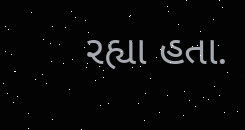રહ્યા હતા.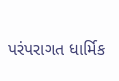પરંપરાગત ધાર્મિક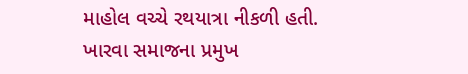માહોલ વચ્ચે રથયાત્રા નીકળી હતી. ખારવા સમાજના પ્રમુખ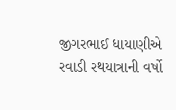જીગરભાઈ ધાયાણીએ રવાડી રથયાત્રાની વર્ષો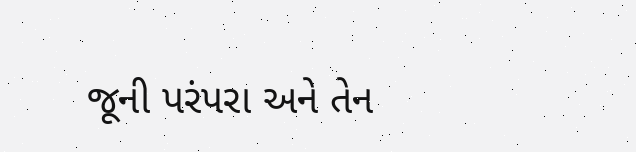જૂની પરંપરા અને તેન